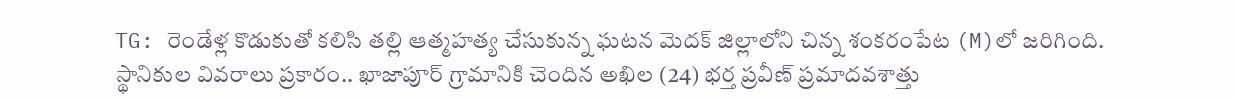TG: రెండేళ్ల కొడుకుతో కలిసి తల్లి ఆత్మహత్య చేసుకున్న ఘటన మెదక్ జిల్లాలోని చిన్న శంకరంపేట (M)లో జరిగింది. స్థానికుల వివరాలు ప్రకారం.. ఖాజాపూర్ గ్రామానికి చెందిన అఖిల (24) భర్త ప్రవీణ్ ప్రమాదవశాత్తు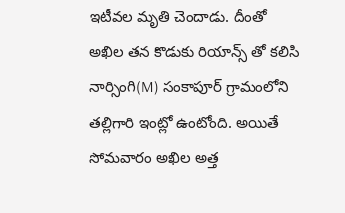ఇటీవల మృతి చెందాడు. దీంతో అఖిల తన కొడుకు రియాన్స్ తో కలిసి నార్సింగి(M) సంకాపూర్ గ్రామంలోని తల్లిగారి ఇంట్లో ఉంటోంది. అయితే సోమవారం అఖిల అత్త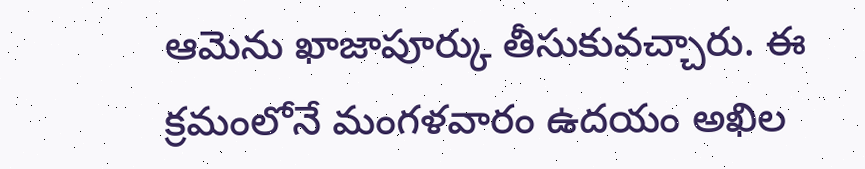ఆమెను ఖాజాపూర్కు తీసుకువచ్చారు. ఈ క్రమంలోనే మంగళవారం ఉదయం అఖిల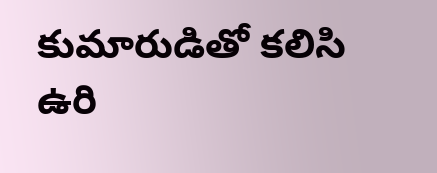కుమారుడితో కలిసి ఉరి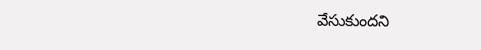వేసుకుందని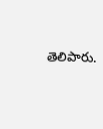తెలిపారు.